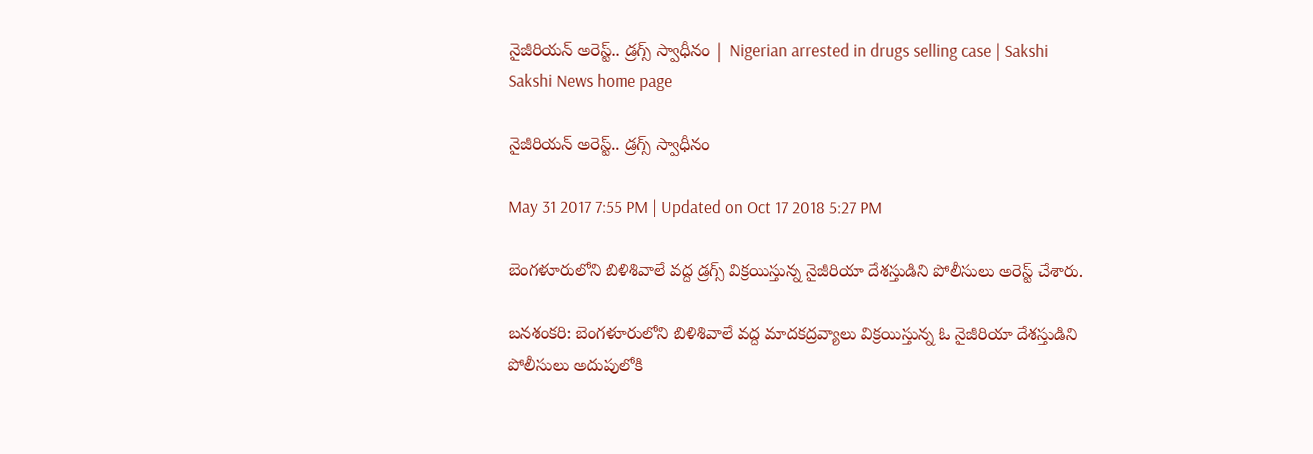నైజీరియన్‌ అరెస్ట్‌.. డ్రగ్స్‌ స్వాధీనం | Nigerian arrested in drugs selling case | Sakshi
Sakshi News home page

నైజీరియన్‌ అరెస్ట్‌.. డ్రగ్స్‌ స్వాధీనం

May 31 2017 7:55 PM | Updated on Oct 17 2018 5:27 PM

బెంగళూరులోని బిళిశివాలే వద్ద డ్రగ్స్ విక్రయిస్తున్న నైజీరియా దేశస్తుడిని పోలీసులు అరెస్ట్ చేశారు.

బనశంకరి: బెంగళూరులోని బిళిశివాలే వద్ద మాదకద‍్రవ్యాలు విక్రయిస్తున్న ఓ నైజీరియా దేశస్తుడిని పోలీసులు అదుపులోకి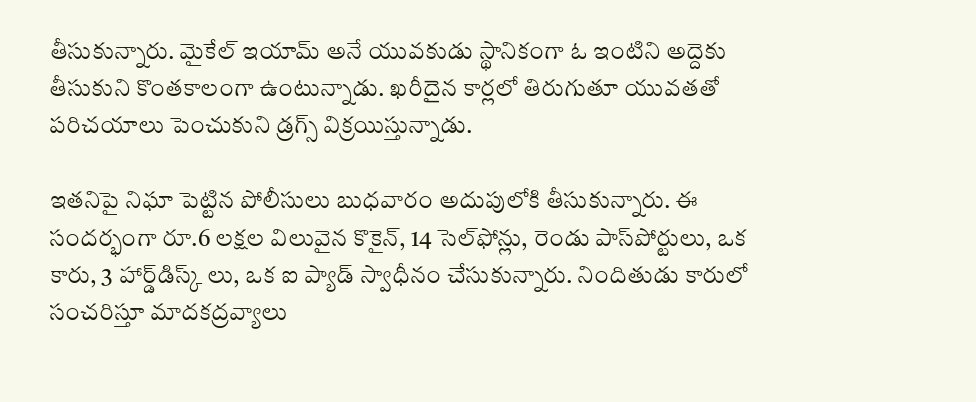తీసుకున్నారు. మైకేల్‌ ఇయామ్ అనే యువకుడు స్థానికంగా ఓ ఇంటిని అద్దెకు తీసుకుని కొంతకాలంగా ఉంటున్నాడు. ఖరీదైన కార్లలో తిరుగుతూ యువతతో పరిచయాలు పెంచుకుని డ్రగ్స్ విక్రయిస్తున్నాడు.

ఇతనిపై నిఘా పెట్టిన పోలీసులు బుధవారం అదుపులోకి తీసుకున్నారు. ఈ సందర్భంగా రూ.6 లక్షల విలువైన కొకైన్, 14 సెల్‌ఫోన్లు, రెండు పాస్‌పోర్టులు, ఒక కారు, 3 హార్డ్‌డిస్క్ లు, ఒక ఐ ప్యాడ్‌ స్వాధీనం చేసుకున్నారు. నిందితుడు కారులో సంచరిస్తూ మాదకద్రవ్యాలు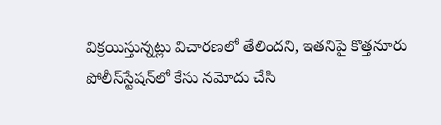విక్రయిస్తున్నట్లు విచారణలో తేలిందని, ఇతనిపై కొత్తనూరు పోలీస్‌స్టేషన్‌లో కేసు నమోదు చేసి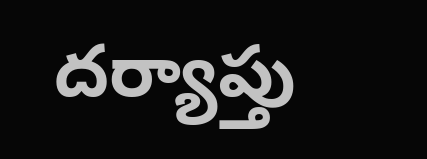దర్యాప్తు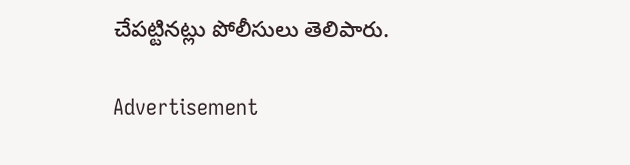చేపట్టినట్లు పోలీసులు తెలిపారు.

Advertisement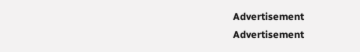Advertisement
Advertisement